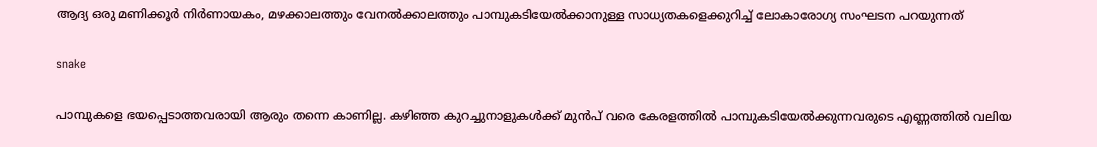ആദ്യ ഒരു മണിക്കൂർ നിർണായകം, മഴക്കാലത്തും വേനൽക്കാലത്തും പാമ്പുകടിയേൽക്കാനുള്ള സാധ്യതകളെക്കുറിച്ച് ലോകാരോഗ്യ സംഘടന പറയുന്നത്

snake

പാമ്പുകളെ ഭയപ്പെടാത്തവരായി ആരും തന്നെ കാണില്ല. കഴിഞ്ഞ കുറച്ചുനാളുകൾക്ക് മുൻപ് വരെ കേരളത്തിൽ പാമ്പുകടിയേൽക്കുന്നവരുടെ എണ്ണത്തിൽ വലിയ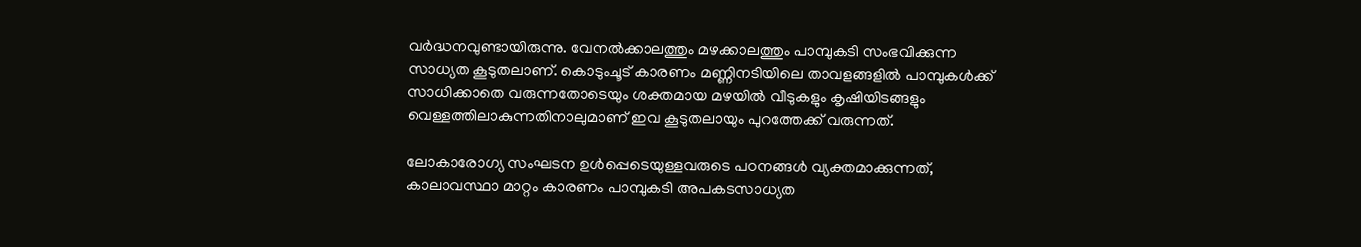വർദ്ധനവുണ്ടായിരുന്നു. വേനൽക്കാലത്തും മഴക്കാലത്തും പാമ്പുകടി സംഭവിക്കുന്ന സാധ്യത കൂടുതലാണ്. കൊടുംചൂട് കാരണം മണ്ണിനടിയിലെ താവളങ്ങളിൽ പാമ്പുകൾക്ക് സാധിക്കാതെ വരുന്നതോടെയും ശക്തമായ മഴയിൽ വീടുകളും കൃഷിയിടങ്ങളും വെള്ളത്തിലാകുന്നതിനാലുമാണ് ഇവ കൂടുതലായും പുറത്തേക്ക് വരുന്നത്.

ലോകാരോഗ്യ സംഘടന ഉൾപ്പെടെയുള്ളവരുടെ പഠനങ്ങൾ വ്യക്തമാക്കുന്നത്, കാലാവസ്ഥാ മാറ്റം കാരണം പാമ്പുകടി അപകടസാധ്യത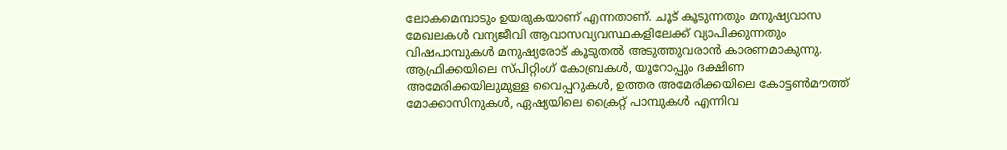ലോകമെമ്പാടും ഉയരുകയാണ് എന്നതാണ്. ചൂട് കൂടുന്നതും മനുഷ്യവാസ മേഖലകൾ വന്യജീവി ആവാസവ്യവസ്ഥകളിലേക്ക് വ്യാപിക്കുന്നതും വിഷപാമ്പുകൾ മനുഷ്യരോട് കൂടുതൽ അടുത്തുവരാൻ കാരണമാകുന്നു. ആഫ്രിക്കയിലെ സ്പിറ്റിംഗ് കോബ്രകൾ, യൂറോപ്പും ദക്ഷിണ അമേരിക്കയിലുമുള്ള വൈപ്പറുകൾ, ഉത്തര അമേരിക്കയിലെ കോട്ടൺമൗത്ത് മോക്കാസിനുകൾ, ഏഷ്യയിലെ ക്രൈറ്റ് പാമ്പുകൾ എന്നിവ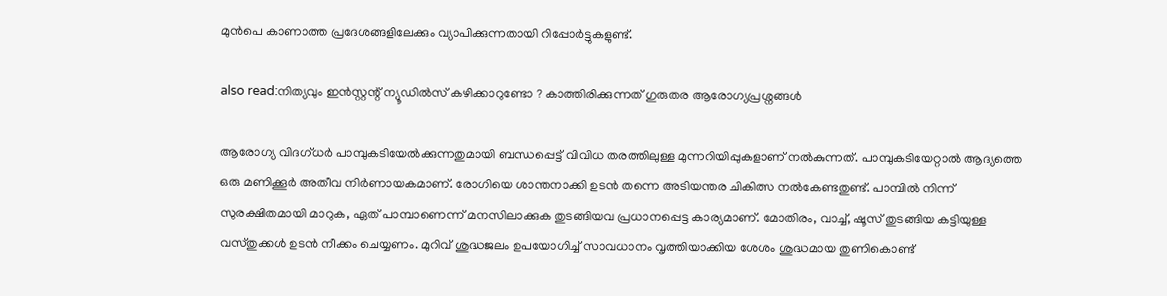മുൻപെ കാണാത്ത പ്രദേശങ്ങളിലേക്കും വ്യാപിക്കുന്നതായി റിപ്പോർട്ടുകളുണ്ട്.

also read:നിത്യവും ഇൻസ്റ്റന്റ് ന്യൂഡിൽസ് കഴിക്കാറുണ്ടോ ? കാത്തിരിക്കുന്നത് ഗുരുതര ആരോഗ്യപ്രശ്നങ്ങൾ

ആരോഗ്യ വിദഗ്ധർ പാമ്പുകടിയേൽക്കുന്നതുമായി ബന്ധപ്പെട്ട് വിവിധ തരത്തിലുള്ള മുന്നറിയിപ്പുകളാണ് നൽകുന്നത്. പാമ്പുകടിയേറ്റാൽ ആദ്യത്തെ ഒരു മണിക്കൂർ അതീവ നിർണായകമാണ്. രോഗിയെ ശാന്തനാക്കി ഉടൻ തന്നെ അടിയന്തര ചികിത്സ നൽകേണ്ടതുണ്ട്. പാമ്പിൽ നിന്ന് സുരക്ഷിതമായി മാറുക, ഏത് പാമ്പാണെന്ന് മനസിലാക്കുക തുടങ്ങിയവ പ്രധാനപ്പെട്ട കാര്യമാണ്. മോതിരം, വാച്ച്, ഷൂസ് തുടങ്ങിയ കട്ടിയുള്ള വസ്തുക്കൾ ഉടൻ നീക്കം ചെയ്യണം. മുറിവ് ശുദ്ധജലം ഉപയോഗിച്ച് സാവധാനം വൃത്തിയാക്കിയ ശേശം ശുദ്ധമായ തുണികൊണ്ട്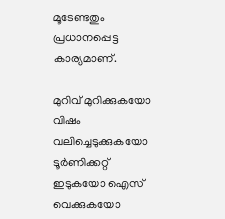മൂടേണ്ടതും പ്രധാനപ്പെട്ട കാര്യമാണ്.

മുറിവ് മുറിക്കുകയോ വിഷം വലിച്ചെടുക്കുകയോ ടൂർണിക്കറ്റ് ഇടുകയോ ഐസ് വെക്കുകയോ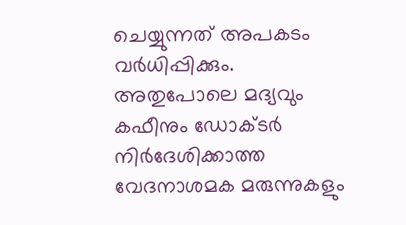ചെയ്യുന്നത് അപകടം വർധിപ്പിക്കും. അതുപോലെ മദ്യവും കഫീനും ഡോക്ടർ നിർദേശിക്കാത്ത വേദനാശമക മരുന്നുകളും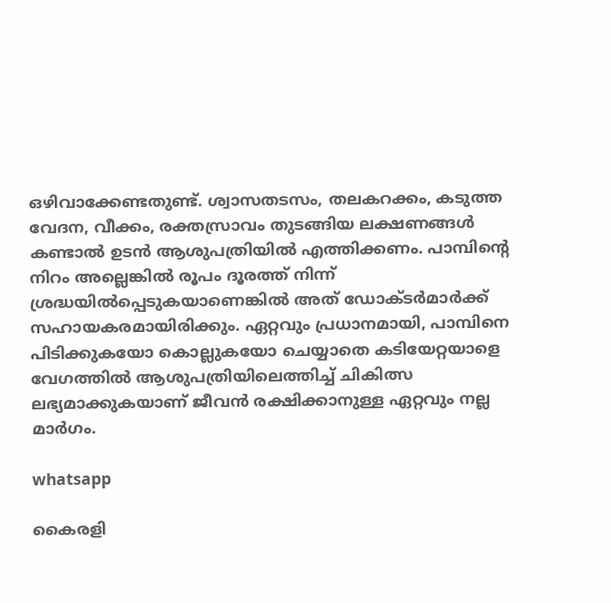ഒഴിവാക്കേണ്ടതുണ്ട്. ശ്വാസതടസം, തലകറക്കം, കടുത്ത വേദന, വീക്കം, രക്തസ്രാവം തുടങ്ങിയ ലക്ഷണങ്ങൾ കണ്ടാൽ ഉടൻ ആശുപത്രിയിൽ എത്തിക്കണം. പാമ്പിന്റെ നിറം അല്ലെങ്കിൽ രൂപം ദൂരത്ത് നിന്ന് ശ്രദ്ധയിൽപ്പെടുകയാണെങ്കിൽ അത് ഡോക്ടർമാർക്ക് സഹായകരമായിരിക്കും. ഏറ്റവും പ്രധാനമായി, പാമ്പിനെ പിടിക്കുകയോ കൊല്ലുകയോ ചെയ്യാതെ കടിയേറ്റയാളെ വേഗത്തിൽ ആശുപത്രിയിലെത്തിച്ച് ചികിത്സ ലഭ്യമാക്കുകയാണ് ജീവൻ രക്ഷിക്കാനുള്ള ഏറ്റവും നല്ല മാർഗം.

whatsapp

കൈരളി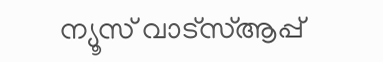ന്യൂസ് വാട്‌സ്ആപ്പ്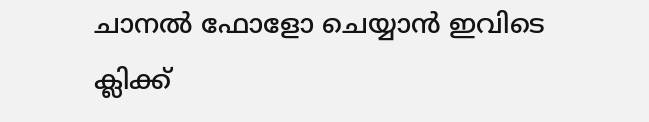ചാനല്‍ ഫോളോ ചെയ്യാന്‍ ഇവിടെ ക്ലിക്ക്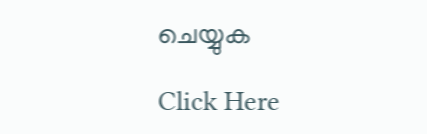ചെയ്യുക

Click Here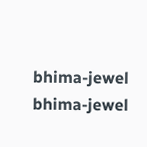bhima-jewel
bhima-jewel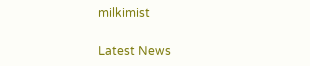milkimist

Latest News